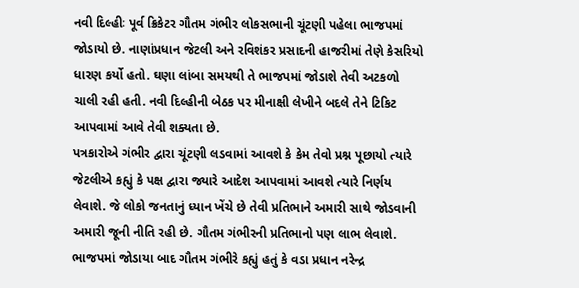નવી દિલ્હીઃ પૂર્વ ક્રિકેટર ગૌતમ ગંભીર લોકસભાની ચૂંટણી પહેલા ભાજપમાં જોડાયો છે. નાણાંપ્રધાન જેટલી અને રવિશંકર પ્રસાદની હાજરીમાં તેણે કેસરિયો ધારણ કર્યો હતો. ઘણા લાંબા સમયથી તે ભાજપમાં જોડાશે તેવી અટકળો ચાલી રહી હતી. નવી દિલ્હીની બેઠક પર મીનાક્ષી લેખીને બદલે તેને ટિકિટ આપવામાં આવે તેવી શક્યતા છે.
પત્રકારોએ ગંભીર દ્વારા ચૂંટણી લડવામાં આવશે કે કેમ તેવો પ્રશ્ન પૂછાયો ત્યારે જેટલીએ કહ્યું કે પક્ષ દ્વારા જ્યારે આદેશ આપવામાં આવશે ત્યારે નિર્ણય લેવાશે. જે લોકો જનતાનું ધ્યાન ખેંચે છે તેવી પ્રતિભાને અમારી સાથે જોડવાની અમારી જૂની નીતિ રહી છે. ગૌતમ ગંભીરની પ્રતિભાનો પણ લાભ લેવાશે.
ભાજપમાં જોડાયા બાદ ગૌતમ ગંભીરે કહ્યું હતું કે વડા પ્રધાન નરેન્દ્ર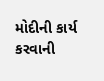મોદીની કાર્ય કરવાની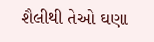શૈલીથી તેઓ ઘણા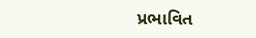પ્રભાવિત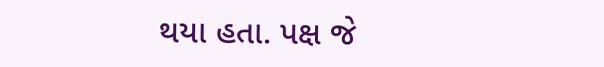થયા હતા. પક્ષ જે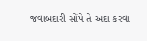જવાબદારી સોંપે તે અદા કરવા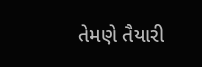તેમણે તૈયારી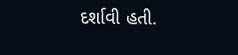દર્શાવી હતી.